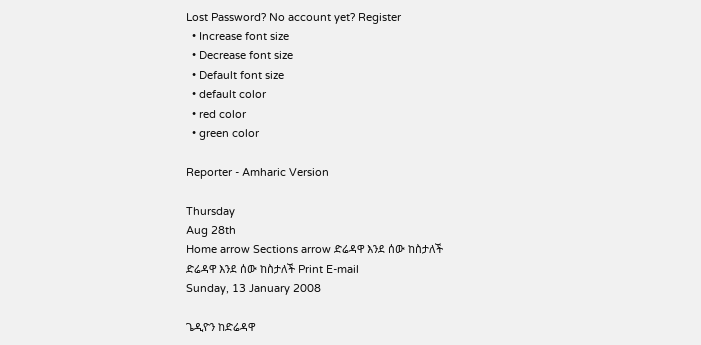Lost Password? No account yet? Register
  • Increase font size
  • Decrease font size
  • Default font size
  • default color
  • red color
  • green color

Reporter - Amharic Version

Thursday
Aug 28th
Home arrow Sections arrow ድሬዳዋ እንደ ሰው ከስታለች
ድሬዳዋ እንደ ሰው ከስታለች Print E-mail
Sunday, 13 January 2008

ጌዲዮን ከድሬዳዋ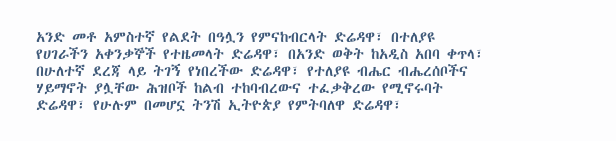አንድ መቶ አምስተኛ የልደት በዓሏን የምናከብርላት ድሬዳዋ፣ በተለያዩ የሀገራችን አቀንቃኞች የተዜመላት ድሬዳዋ፣ በአንድ ወቅት ከአዲስ አበባ ቀጥላ፣ በሁለተኛ ደረጃ ላይ ትገኝ የነበረችው ድሬዳዋ፣ የተለያዩ ብሔር ብሔረሰቦችና ሃይማኖት ያሏቸው ሕዝቦች ከልብ ተከባብረውና ተፈቃቅረው የሚኖሩባት ድሬዳዋ፣ የሁሉም በመሆኗ ትንሽ ኢትዮጵያ የምትባለዋ ድሬዳዋ፣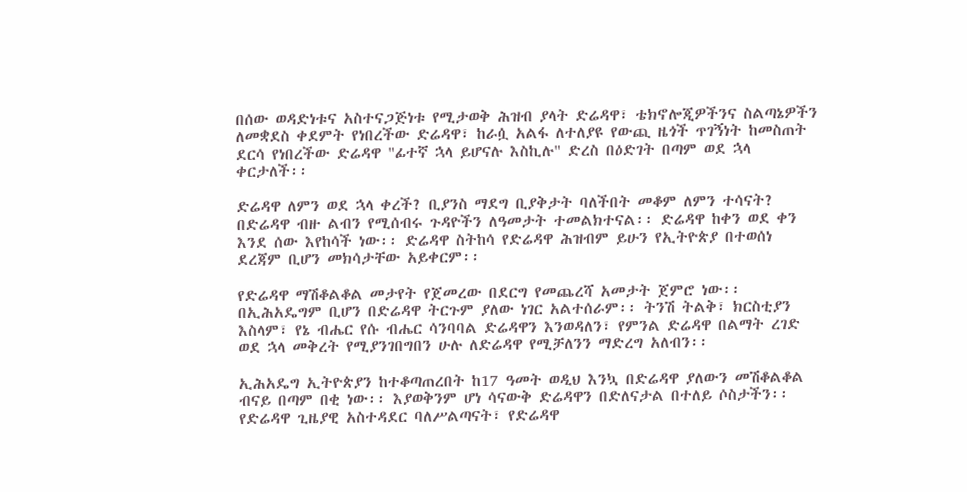በሰው ወዳድነቱና አስተናጋጅነቱ የሚታወቅ ሕዝብ ያላት ድሬዳዋ፣ ቴክኖሎጂዎችንና ስልጣኔዎችን ለመቋደስ ቀደምት የነበረችው ድሬዳዋ፣ ከራሷ አልፋ ለተለያዩ የውጪ ዜጎች ጥገኝነት ከመስጠት ደርሳ የነበረችው ድሬዳዋ "ፊተኛ ኋላ ይሆናሉ እስኪሉ" ድረስ በዕድገት በጣም ወደ ኋላ ቀርታለች፡፡

ድሬዳዋ ለምን ወደ ኋላ ቀረች? ቢያንስ ማደግ ቢያቅታት ባለችበት መቆም ለምን ተሳናት? በድሬዳዋ ብዙ ልብን የሚሰብሩ ጉዳዮችን ለዓመታት ተመልክተናል፡፡ ድሬዳዋ ከቀን ወደ ቀን እንደ ሰው እየከሳች ነው፡፡ ድሬዳዋ ስትከሳ የድሬዳዋ ሕዝብም ይሁን የኢትዮጵያ በተወሰነ ደረጃም ቢሆን መክሳታቸው አይቀርም፡፡

የድሬዳዋ ማሽቆልቆል መታየት የጀመረው በደርግ የመጨረሻ አመታት ጀምሮ ነው፡፡ በኢሕአዴግም ቢሆን በድሬዳዋ ትርጉም ያለው ነገር አልተሰራም፡፡ ትንሽ ትልቅ፣ ክርስቲያን እስላም፣ የኔ ብሔር የሱ ብሔር ሳንባባል ድሬዳዋን እንወዳለን፣ የምንል ድሬዳዋ በልማት ረገድ ወደ ኋላ መቅረት የሚያንገበግበን ሁሉ ለድሬዳዋ የሚቻለንን ማድረግ አለብን፡፡

ኢሕአዴግ ኢትዮጵያን ከተቆጣጠረበት ከ17 ዓመት ወዲህ እንኳ በድሬዳዋ ያለውን መሽቆልቆል ብናይ በጣም በቂ ነው፡፡ እያወቅንም ሆነ ሳናውቅ ድሬዳዋን በድለናታል በተለይ ሶስታችን፡፡ የድሬዳዋ ጊዜያዊ አስተዳደር ባለሥልጣናት፣ የድሬዳዋ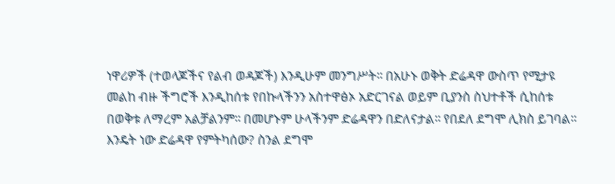ነዋሪዎች (ተወላጆችና የልብ ወዳጆች) እንዲሁም መንግሥት፡፡ በአሁኑ ወቅት ድሬዳዋ ውስጥ የሚታዩ መልከ ብዙ ችግሮች እንዲከሰቱ የበኩላችንን አስተዋፅኦ አድርገናል ወይም ቢያንስ ስህተቶች ሲከሰቱ በወቅቱ ለማረም አልቻልንም፡፡ በመሆኑም ሁላችንም ድሬዳዋን በድለናታል፡፡ የበደለ ደግሞ ሊክስ ይገባል፡፡ እንዴት ነው ድሬዳዋ የምትካሰው? ስንል ደግሞ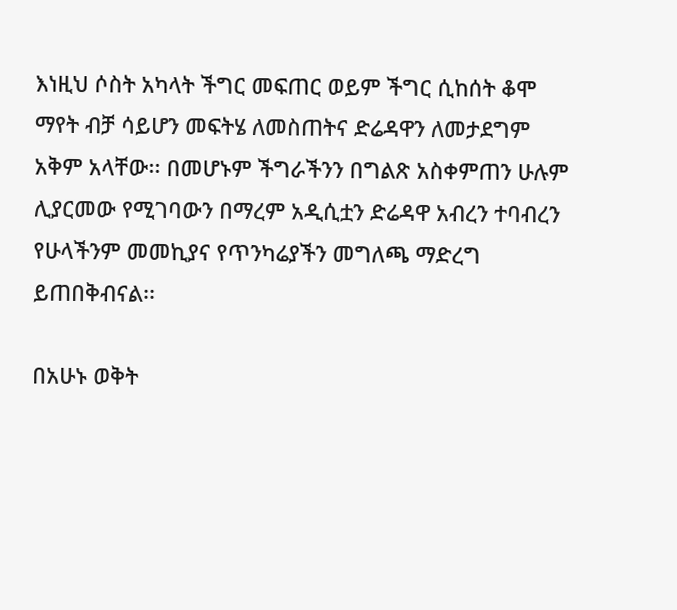እነዚህ ሶስት አካላት ችግር መፍጠር ወይም ችግር ሲከሰት ቆሞ ማየት ብቻ ሳይሆን መፍትሄ ለመስጠትና ድሬዳዋን ለመታደግም አቅም አላቸው፡፡ በመሆኑም ችግራችንን በግልጽ አስቀምጠን ሁሉም ሊያርመው የሚገባውን በማረም አዲሲቷን ድሬዳዋ አብረን ተባብረን የሁላችንም መመኪያና የጥንካሬያችን መግለጫ ማድረግ ይጠበቅብናል፡፡

በአሁኑ ወቅት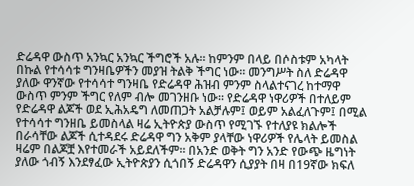ድሬዳዋ ውስጥ አንኳር አንኳር ችግሮች አሉ፡፡ ከምንም በላይ በሶስቱም አካላት በኩል የተሳሳቱ ግንዛቤዎችን መያዝ ትልቅ ችግር ነው፡፡ መንግሥት ስለ ድሬዳዋ ያለው ዋንኛው የተሳሳተ ግንዛቤ የድሬዳዋ ሕዝብ ምንም ስላልተናገረ ከተማዋ ውስጥ ምንም ችግር የለም ብሎ መገንዘቡ ነው፡፡ የድሬዳዋ ነዋሪዎች በተለይም የድሬዳዋ ልጆች ወደ ኢሕአዴግ ለመጠጋት አልቻሉም፤ ወይም አልፈለጉም፤ በሚል የተሳሳተ ግንዘቤ ይመስላል ዛሬ ኢትዮጵያ ውስጥ የሚገኙ የተለያዩ ክልሎች በራሳቸው ልጆች ሲተዳደሩ ድሬዳዋ ግን አቅም ያላቸው ነዋሪዎች የሌላት ይመስል ዛሬም በልጆቿ እየተመራች አይደለችም፡፡ በአንድ ወቅት ግን አንድ የውጭ ዜግነት ያለው ጎብኝ እንደፃፈው ኢትዮጵያን ሲጎበኝ ድሬዳዋን ሲያያት በዛ በ19ኛው ክፍለ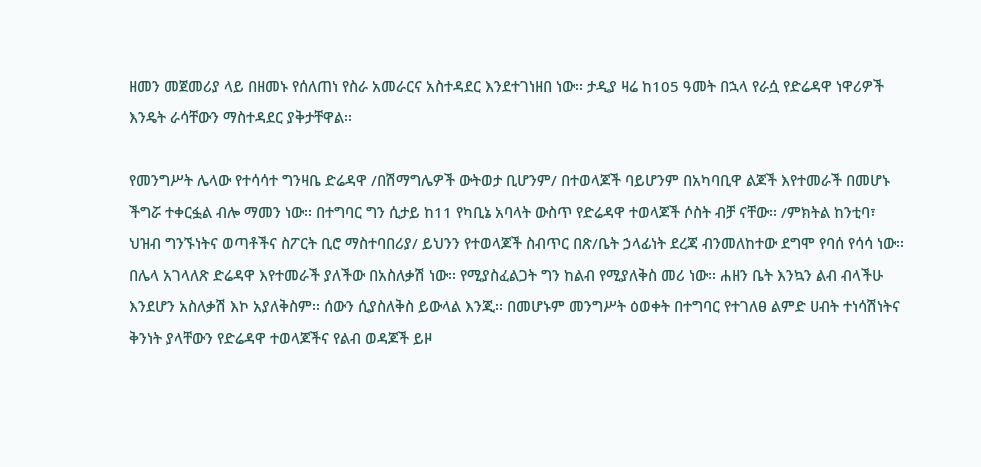ዘመን መጀመሪያ ላይ በዘመኑ የሰለጠነ የስራ አመራርና አስተዳደር እንደተገነዘበ ነው፡፡ ታዲያ ዛሬ ከ105 ዓመት በኋላ የራሷ የድሬዳዋ ነዋሪዎች እንዴት ራሳቸውን ማስተዳደር ያቅታቸዋል፡፡

የመንግሥት ሌላው የተሳሳተ ግንዛቤ ድሬዳዋ /በሽማግሌዎች ውትወታ ቢሆንም/ በተወላጆች ባይሆንም በአካባቢዋ ልጆች እየተመራች በመሆኑ ችግሯ ተቀርፏል ብሎ ማመን ነው፡፡ በተግባር ግን ሲታይ ከ11 የካቢኔ አባላት ውስጥ የድሬዳዋ ተወላጆች ሶስት ብቻ ናቸው፡፡ /ምክትል ከንቲባ፣ ህዝብ ግንኙነትና ወጣቶችና ስፖርት ቢሮ ማስተባበሪያ/ ይህንን የተወላጆች ስብጥር በጽ/ቤት ኃላፊነት ደረጃ ብንመለከተው ደግሞ የባሰ የሳሳ ነው፡፡ በሌላ አገላለጽ ድሬዳዋ እየተመራች ያለችው በአስለቃሽ ነው፡፡ የሚያስፈልጋት ግን ከልብ የሚያለቅስ መሪ ነው፡፡ ሐዘን ቤት እንኳን ልብ ብላችሁ እንደሆን አስለቃሽ እኮ አያለቅስም፡፡ ሰውን ሲያስለቅስ ይውላል እንጂ፡፡ በመሆኑም መንግሥት ዕወቀት በተግባር የተገለፀ ልምድ ሀብት ተነሳሽነትና ቅንነት ያላቸውን የድሬዳዋ ተወላጆችና የልብ ወዳጆች ይዞ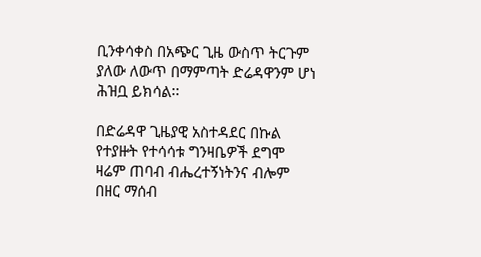ቢንቀሳቀስ በአጭር ጊዜ ውስጥ ትርጉም ያለው ለውጥ በማምጣት ድሬዳዋንም ሆነ ሕዝቧ ይክሳል፡፡

በድሬዳዋ ጊዜያዊ አስተዳደር በኩል የተያዙት የተሳሳቱ ግንዛቤዎች ደግሞ ዛሬም ጠባብ ብሔረተኝነትንና ብሎም በዘር ማሰብ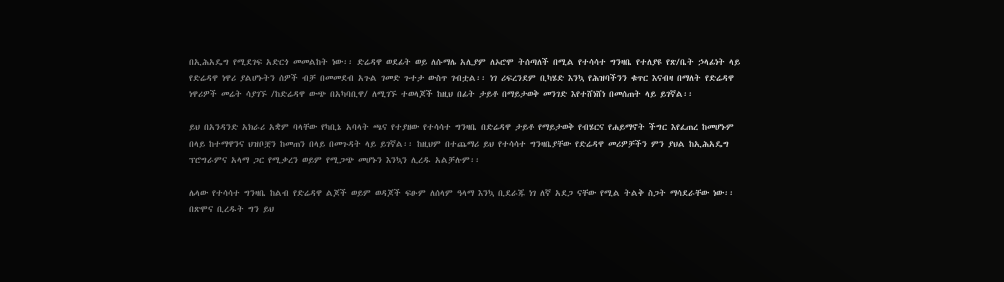በኢሕአዴግ የሚደገፍ አድርጎ መመልከት ነው፡፡ ድሬዳዋ ወደፊት ወይ ለሱማሌ አሊያም ለኦሮሞ ትሰጣለች በሚል የተሳሳተ ግንዛቤ የተለያዩ የጽ/ቤት ኃላፊነት ላይ የድሬዳዋ ነዋሪ ያልሆኑትን ሰዎች ብቻ በመመደብ አጉል ገመድ ጉተታ ውስጥ ገብቷል፡፡ ነገ ሪፍረንደም ቢካሄድ እንኳ የሕዝባችንን ቁጥር እናብዛ በማለት የድሬዳዋ ነዋሪዎች መሬት ሳያገኙ /ከድሬዳዋ ውጭ በአካባቢዋ/ ለሚገኙ ተወላጆች ከዚህ በፊት ታይቶ በማይታወቅ መንገድ እየተሸነሸነ በመሰጠት ላይ ይገኛል፡፡

ይህ በአንዳንድ አክራሪ አቋም ባላቸው የካቢኔ አባላት ጫና የተያዘው የተሳሳተ ግንዛቤ በድሬዳዋ ታይቶ የማይታወቅ የብሄርና የሐይማኖት ችግር እየፈጠረ ከመሆኑም በላይ ከተማዋንና ህዝቦቿን ከመጠን በላይ በመጉዳት ላይ ይገኛል፡፡ ከዚህም በተጨማሪ ይህ የተሳሳተ ግንዛቤያቸው የድሬዳዋ መሪዎቻችን ምን ያህል ከኢሕአዴግ ፕሮግራምና አላማ ጋር የሚቃረን ወይም የሚጋጭ መሆኑን እንኳን ሊረዱ አልቻሉም፡፡

ሌላው የተሳሳተ ግንዛቤ ከልብ የድሬዳዋ ልጆች ወይም ወዳጆች ፍፁም ለሰላም ዓላማ እንኳ ቢደራጁ ነገ ለኛ አደጋ ናቸው የሚል ትልቅ ስጋት ማሳደራቸው ነው፡፡ በጽሞና ቢረዱት ግን ይህ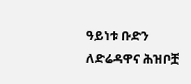ዓይነቱ ቡድን  ለድሬዳዋና ሕዝቦቿ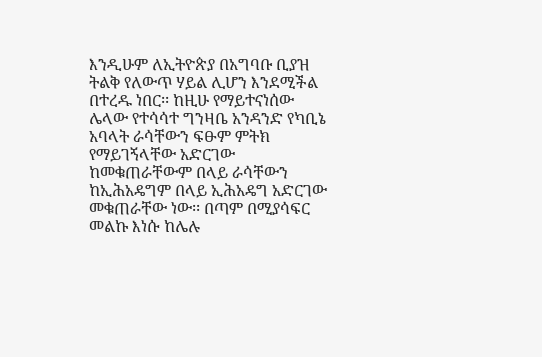እንዲሁም ለኢትዮጵያ በአግባቡ ቢያዝ ትልቅ የለውጥ ሃይል ሊሆን እንደሚችል በተረዱ ነበር፡፡ ከዚሁ የማይተናነሰው ሌላው የተሳሳተ ግንዛቤ አንዳንድ የካቢኔ አባላት ራሳቸውን ፍፁም ምትክ የማይገኝላቸው አድርገው ከመቁጠራቸውም በላይ ራሳቸውን ከኢሕአዴግም በላይ ኢሕአዴግ አድርገው መቁጠራቸው ነው፡፡ በጣም በሚያሳፍር መልኩ እነሱ ከሌሉ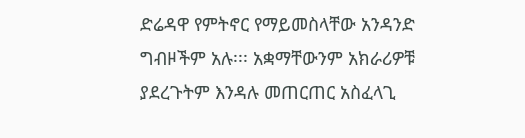ድሬዳዋ የምትኖር የማይመስላቸው አንዳንድ ግብዞችም አሉ፡፡፡ አቋማቸውንም አክራሪዎቹ ያደረጉትም እንዳሉ መጠርጠር አስፈላጊ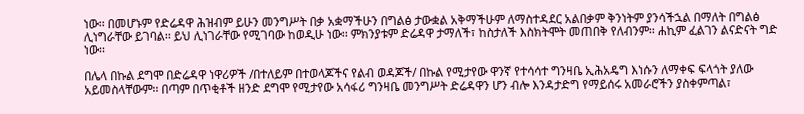ነው፡፡ በመሆኑም የድሬዳዋ ሕዝብም ይሁን መንግሥት በቃ አቋማችሁን በግልፅ ታውቋል አቅማችሁም ለማስተዳደር አልበቃም ቅንነትም ያንሳችኋል በማለት በግልፅ ሊነግራቸው ይገባል፡፡ ይህ ሊነገራቸው የሚገባው ከወዲሁ ነው፡፡ ምክንያቱም ድሬዳዋ ታማለች፣ ከስታለች እስክትሞት መጠበቅ የለብንም፡፡ ሐኪም ፈልገን ልናድናት ግድ ነው፡፡

በሌላ በኩል ደግሞ በድሬዳዋ ነዋሪዎች /በተለይም በተወላጆችና የልብ ወዳጆች/ በኩል የሚታየው ዋንኛ የተሳሳተ ግንዛቤ ኢሕአዴግ እነሱን ለማቀፍ ፍላጎት ያለው አይመስላቸውም፡፡ በጣም በጥቂቶች ዘንድ ደግሞ የሚታየው አሳፋሪ ግንዛቤ መንግሥት ድሬዳዋን ሆን ብሎ እንዳታድግ የማይሰሩ አመራሮችን ያስቀምጣል፣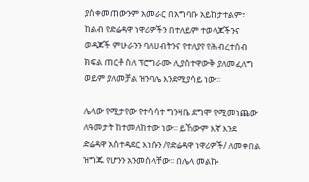ያስቀመጠውንም አመራር በአግባቡ አይከታተልም፣ ከልብ የድሬዳዋ ነዋሪዎችን በተለይም ተወላጆችንና ወዳጆች ምሁራንን ባለሀብትንና የተለያየ የሕብረተሰብ ክፍል ጠርቶ ስለ ፕሮግራሙ ሊያስተዋውቅ ያለመፈለግ ወይም ያለመቻል ዝንባሌ እንደሚያሳይ ነው፡፡

ሌላው የሚታየው የተሳሳተ ግንዛቤ ደግሞ የሚመነጨው ለዓመታት ከተመለከተው ነው፡፡ ይኸውም እኛ እንደ ድሬዳዋ አስተዳደር እነሱን /የድሬዳዋ ነዋሪዎች/ ለመቀበል ዝግጁ የሆንን አንመስላቸው፡፡ በሌላ መልኩ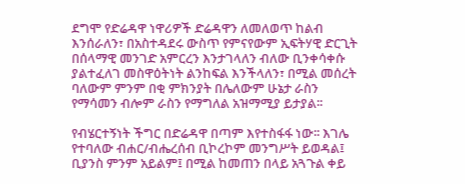ደግሞ የድሬዳዋ ነዋሪዎች ድሬዳዋን ለመለወጥ ከልብ እንሰራለን፣ በአስተዳደሩ ውስጥ የምናየውም ኢፍትሃዊ ድርጊት በሰላማዊ መንገድ አምርረን እንታገላለን ብለው ቢንቀሳቀሱ ያልተፈለገ መስዋዕትነት ልንከፍል እንችላለን፣ በሚል መሰረት ባለውም ምንም በቂ ምክንያት በሌለውም ሁኔታ ራስን የማሳመን ብሎም ራስን የማግለል አዝማሚያ ይታያል፡፡

የብሄርተኝነት ችግር በድሬዳዋ በጣም እየተስፋፋ ነው፡፡ እገሌ የተባለው ብሐር/ብሔረሰብ ቢኮረኮም መንግሥት ይወዳል፤ ቢያንስ ምንም አይልም፤ በሚል ከመጠን በላይ አጓጉል ቀይ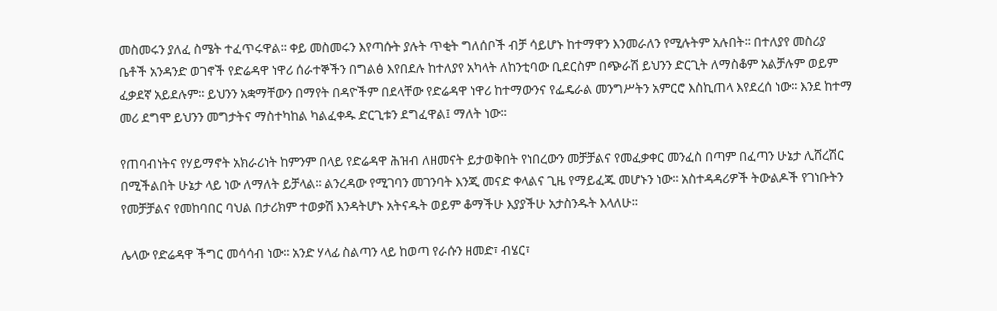መስመሩን ያለፈ ስሜት ተፈጥሩዋል፡፡ ቀይ መስመሩን እየጣሱት ያሉት ጥቂት ግለሰቦች ብቻ ሳይሆኑ ከተማዋን እንመራለን የሚሉትም አሉበት፡፡ በተለያየ መስሪያ ቤቶች አንዳንድ ወገኖች የድሬዳዋ ነዋሪ ሰራተኞችን በግልፅ እየበደሉ ከተለያየ አካላት ለከንቲባው ቢደርስም በጭራሽ ይህንን ድርጊት ለማስቆም አልቻሉም ወይም ፈቃደኛ አይደሉም፡፡ ይህንን አቋማቸውን በማየት በዳዮችም በደላቸው የድሬዳዋ ነዋሪ ከተማውንና የፌዴራል መንግሥትን አምርሮ እስኪጠላ እየደረሰ ነው፡፡ እንደ ከተማ መሪ ደግሞ ይህንን መግታትና ማስተካከል ካልፈቀዱ ድርጊቱን ደግፈዋል፤ ማለት ነው፡፡

የጠባብነትና የሃይማኖት አክራሪነት ከምንም በላይ የድሬዳዋ ሕዝብ ለዘመናት ይታወቅበት የነበረውን መቻቻልና የመፈቃቀር መንፈስ በጣም በፈጣን ሁኔታ ሊሸረሽር በሚችልበት ሁኔታ ላይ ነው ለማለት ይቻላል፡፡ ልንረዳው የሚገባን መገንባት እንጂ መናድ ቀላልና ጊዜ የማይፈጁ መሆኑን ነው፡፡ አስተዳዳሪዎች ትውልዶች የገነቡትን የመቻቻልና የመከባበር ባህል በታሪክም ተወቃሽ እንዳትሆኑ አትናዱት ወይም ቆማችሁ እያያችሁ አታስንዱት እላለሁ፡፡

ሌላው የድሬዳዋ ችግር መሳሳብ ነው፡፡ አንድ ሃላፊ ስልጣን ላይ ከወጣ የራሱን ዘመድ፣ ብሄር፣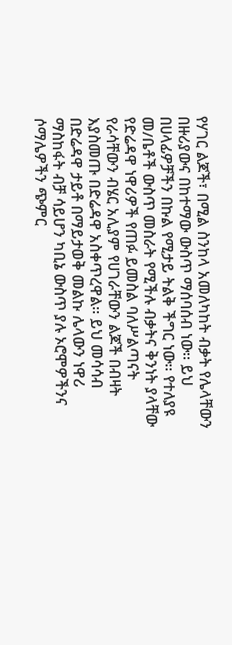የሃገር ልጆች፣ በሚል ስንከላ አመለካከት ብቃት የሌላቸውን በዙሪያውና በከተማው ውስጥ ማሰባሰብ ነው፡፡ ይህ በሀላፊዎቻችን በኩል የሚታይ ትልቅ ችግር ነው፡፡ የተለያዩ መ/ቤቶች ውስጥ መስራት የሚችሉ ብቃትና ቅንነት ያላቸው የድሬዳዋ ነዋሪዎች የጠፉ ይመስል ባለሥልጣናት የራሳቸውን ብሄር አሊያም የሀገራቸውን ልጆች በብዛት እያስመጡ በድሬዳዋ አስቀጥረዋል፡፡ ይህ መሳሳብ በድሬዳዋ ታይቶ በማይታወቅ መልኩ ሌላውን ነዋሪ ማስከፋት ብቻ ሳይሆን ካቢኔ ውስጥ ያሉ ኦሮሞዎችንና ሶማሌዎችን ጭምር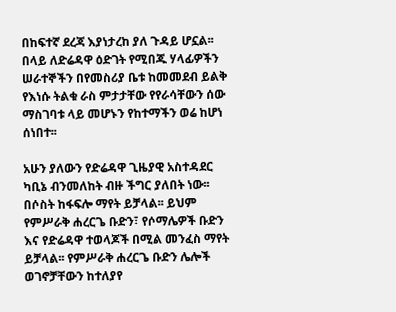በከፍተኛ ደረጃ እያነታረከ ያለ ጉዳይ ሆኗል፡፡ በላይ ለድሬዳዋ ዕድገት የሚበጁ ሃላፊዎችን ሠራተኞችን በየመስሪያ ቤቱ ከመመደብ ይልቅ የእነሱ ትልቁ ራስ ምታታቸው የየራሳቸውን ሰው ማስገባቱ ላይ መሆኑን የከተማችን ወሬ ከሆነ ሰነበተ፡፡

አሁን ያለውን የድሬዳዋ ጊዜያዊ አስተዳደር ካቢኔ ብንመለከት ብዙ ችግር ያለበት ነው፡፡ በሶስት ከፋፍሎ ማየት ይቻላል፡፡ ይህም የምሥራቅ ሐረርጌ ቡድን፣ የሶማሌዎች ቡድን እና የድሬዳዋ ተወላጆች በሚል መንፈስ ማየት ይቻላል፡፡ የምሥራቅ ሐረርጌ ቡድን ሌሎች ወገኖቻቸውን ከተለያየ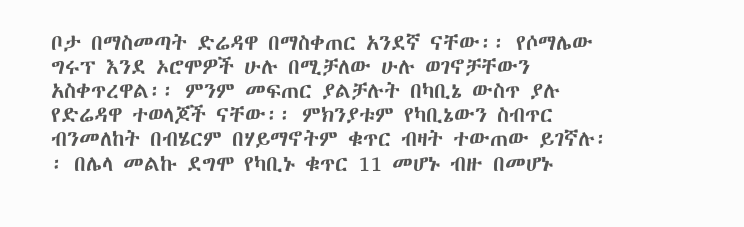ቦታ በማስመጣት ድሬዳዋ በማስቀጠር አንደኛ ናቸው፡፡ የሶማሌው ግሩፕ እንደ ኦሮሞዎች ሁሉ በሚቻለው ሁሉ ወገኖቻቸውን አስቀጥረዋል፡፡ ምንም መፍጠር ያልቻሉት በካቢኔ ውስጥ ያሉ የድሬዳዋ ተወላጆች ናቸው፡፡ ምክንያቱም የካቢኔውን ስብጥር ብንመለከት በብሄርም በሃይማኖትም ቁጥር ብዛት ተውጠው ይገኛሉ፡፡ በሌላ መልኩ ደግሞ የካቢኑ ቁጥር 11 መሆኑ ብዙ በመሆኑ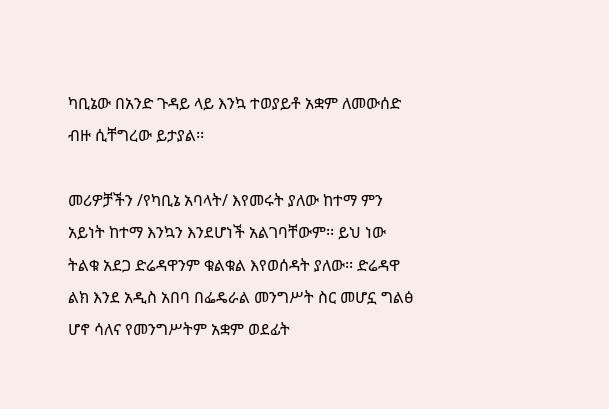ካቢኔው በአንድ ጉዳይ ላይ እንኳ ተወያይቶ አቋም ለመውሰድ ብዙ ሲቸግረው ይታያል፡፡

መሪዎቻችን /የካቢኔ አባላት/ እየመሩት ያለው ከተማ ምን አይነት ከተማ እንኳን እንደሆነች አልገባቸውም፡፡ ይህ ነው ትልቁ አደጋ ድሬዳዋንም ቁልቁል እየወሰዳት ያለው፡፡ ድሬዳዋ ልክ እንደ አዲስ አበባ በፌዴራል መንግሥት ስር መሆኗ ግልፅ ሆኖ ሳለና የመንግሥትም አቋም ወደፊት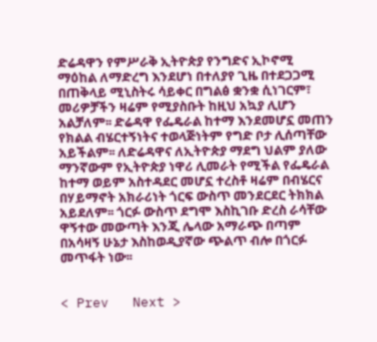ድሬዳዋን የምሥራቅ ኢትዮጵያ የንግድና ኢኮኖሚ ማዕከል ለማድረግ እንደሆነ በተለያየ ጊዜ በተደጋጋሚ በጠቅላይ ሚኒስትሩ ሳይቀር በግልፅ ቋንቋ ሲነገርም፣ መሪዎቻችን ዛሬም የሚያስቡት ከዚህ አኳያ ሊሆን አልቻለም፡፡ ድሬዳዋ የፌዴራል ከተማ እንደመሆኗ መጠን የክልል ብሄርተኝነትና ተወላጅነትም የግድ ቦታ ሊሰጣቸው አይችልም፡፡ ለድሬዳዋና ለኢትዮጵያ ማደግ ህልም ያለው ማንኛውም የኢትዮጵያ ነዋሪ ሊመራት የሚችል የፌዴራል ከተማ ወይም አስተዳደር መሆኗ ተረስቶ ዛሬም በብሄርና በሃይማኖት አክራሪነት ጎርፍ ውስጥ መንደርደር ትክክል አይደለም፡፡ ጎርፉ ውስጥ ደግሞ እስኪገቡ ድረስ ራሳቸው ዋኝተው መውጣት እንጂ ሌላው አማራጭ በጣም በአሳዛኝ ሁኔታ እስከወዲያኛው ጭልጥ ብሎ በጎርፉ መጥፋት ነው፡፡


< Prev   Next >